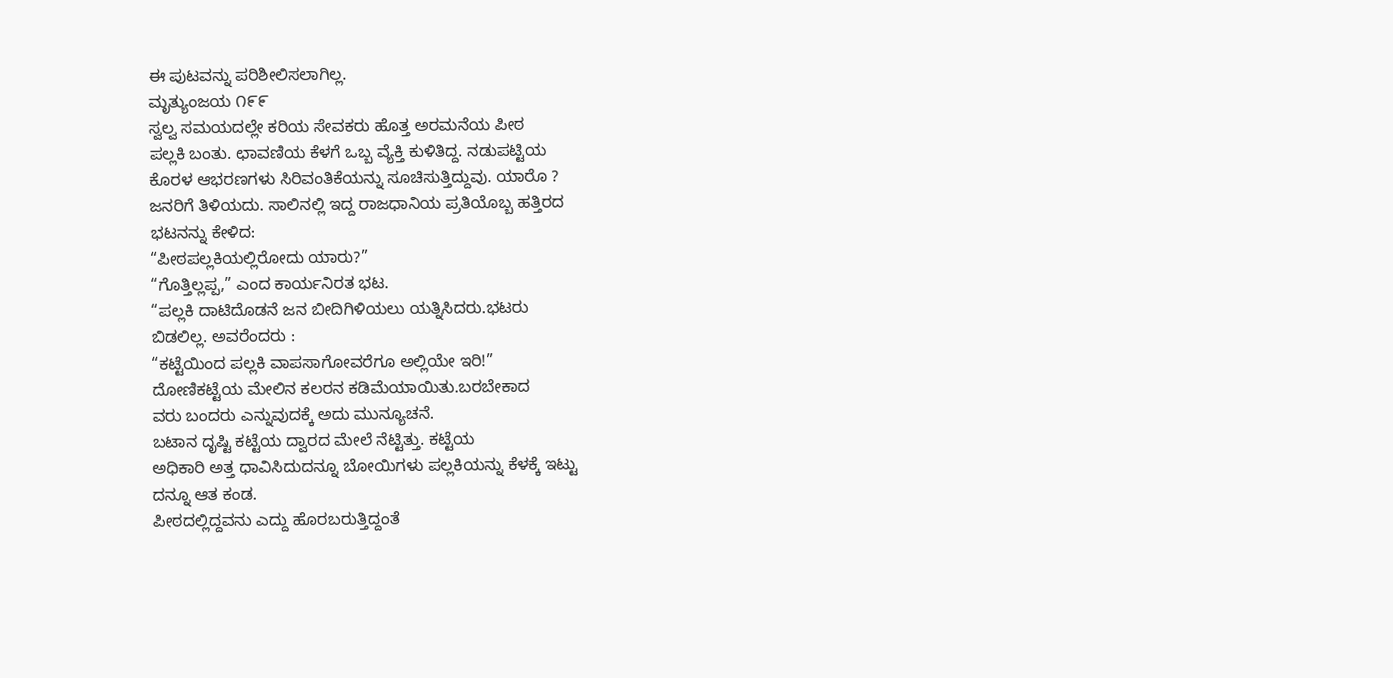ಈ ಪುಟವನ್ನು ಪರಿಶೀಲಿಸಲಾಗಿಲ್ಲ.
ಮೃತ್ಯುಂಜಯ ೧೯೯
ಸ್ವಲ್ವ ಸಮಯದಲ್ಲೇ ಕರಿಯ ಸೇವಕರು ಹೊತ್ತ ಅರಮನೆಯ ಪೀಠ
ಪಲ್ಲಕಿ ಬಂತು. ಛಾವಣಿಯ ಕೆಳಗೆ ಒಬ್ಬ ವ್ಯೆಕ್ತಿ ಕುಳಿತಿದ್ದ. ನಡುಪಟ್ಟಿಯ
ಕೊರಳ ಆಭರಣಗಳು ಸಿರಿವಂತಿಕೆಯನ್ನು ಸೂಚಿಸುತ್ತಿದ್ದುವು. ಯಾರೊ ?
ಜನರಿಗೆ ತಿಳಿಯದು. ಸಾಲಿನಲ್ಲಿ ಇದ್ದ ರಾಜಧಾನಿಯ ಪ್ರತಿಯೊಬ್ಬ ಹತ್ತಿರದ
ಭಟನನ್ನು ಕೇಳಿದ:
“ಪೀಠಪಲ್ಲಕಿಯಲ್ಲಿರೋದು ಯಾರು?”
“ಗೊತ್ತಿಲ್ಲಪ್ಪ,” ಎಂದ ಕಾರ್ಯನಿರತ ಭಟ.
“ಪಲ್ಲಕಿ ದಾಟಿದೊಡನೆ ಜನ ಬೀದಿಗಿಳಿಯಲು ಯತ್ನಿಸಿದರು.ಭಟರು
ಬಿಡಲಿಲ್ಲ. ಅವರೆಂದರು :
“ಕಟ್ಟೆಯಿಂದ ಪಲ್ಲಕಿ ವಾಪಸಾಗೋವರೆಗೂ ಅಲ್ಲಿಯೇ ಇರಿ!”
ದೋಣಿಕಟ್ಟೆಯ ಮೇಲಿನ ಕಲರನ ಕಡಿಮೆಯಾಯಿತು.ಬರಬೇಕಾದ
ವರು ಬಂದರು ಎನ್ನುವುದಕ್ಕೆ ಅದು ಮುನ್ಯೂಚನೆ.
ಬಟಾನ ದೃಷ್ಟಿ ಕಟ್ಟೆಯ ದ್ವಾರದ ಮೇಲೆ ನೆಟ್ಟಿತ್ತು. ಕಟ್ಟೆಯ
ಅಧಿಕಾರಿ ಅತ್ತ ಧಾವಿಸಿದುದನ್ನೂ ಬೋಯಿಗಳು ಪಲ್ಲಕಿಯನ್ನು ಕೆಳಕ್ಕೆ ಇಟ್ಟು
ದನ್ನೂ ಆತ ಕಂಡ.
ಪೀಠದಲ್ಲಿದ್ದವನು ಎದ್ದು ಹೊರಬರುತ್ತಿದ್ದಂತೆ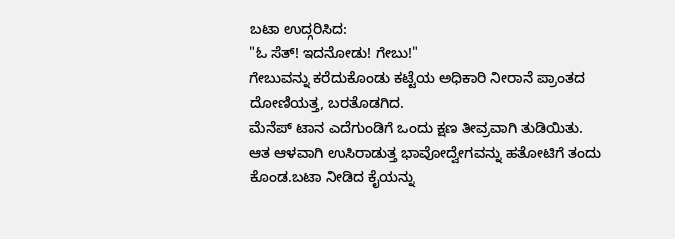ಬಟಾ ಉದ್ಗರಿಸಿದ:
"ಓ ಸೆತ್! ಇದನೋಡು! ಗೇಬು!"
ಗೇಬುವನ್ನು ಕರೆದುಕೊಂಡು ಕಟ್ಟೆಯ ಅಧಿಕಾರಿ ನೀರಾನೆ ಪ್ರಾಂತದ
ದೋಣಿಯತ್ತ, ಬರತೊಡಗಿದ.
ಮೆನೆಪ್ ಟಾನ ಎದೆಗುಂಡಿಗೆ ಒಂದು ಕ್ಷಣ ತೀವ್ರವಾಗಿ ತುಡಿಯಿತು.
ಆತ ಆಳವಾಗಿ ಉಸಿರಾಡುತ್ತ ಭಾವೋದ್ವೇಗವನ್ನು ಹತೋಟಿಗೆ ತಂದು
ಕೊಂಡ.ಬಟಾ ನೀಡಿದ ಕೈಯನ್ನು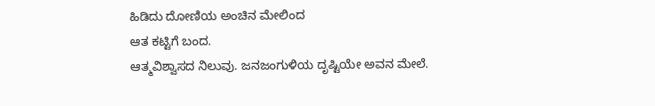ಹಿಡಿದು ದೋಣಿಯ ಅಂಚಿನ ಮೇಲಿಂದ
ಆತ ಕಟ್ಟಿಗೆ ಬಂದ.
ಆತ್ಮವಿಶ್ವಾಸದ ನಿಲುವು. ಜನಜಂಗುಳಿಯ ದೃಷ್ಟಿಯೇ ಅವನ ಮೇಲೆ.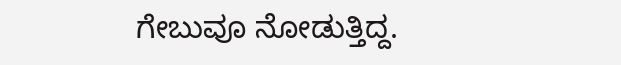ಗೇಬುವೂ ನೋಡುತ್ತಿದ್ದ.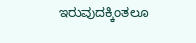ಇರುವುದಕ್ಕಿಂತಲೂ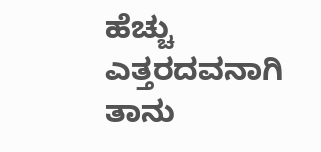ಹೆಚ್ಚು ಎತ್ತರದವನಾಗಿ
ತಾನು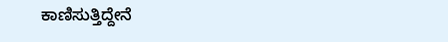ಕಾಣಿಸುತ್ತಿದ್ದೇನೆ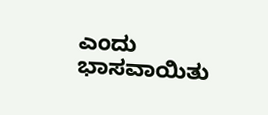ಎಂದು ಭಾಸವಾಯಿತು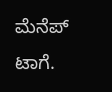ಮೆನೆಪ್ ಟಾಗೆ.